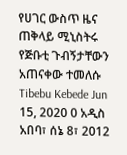የሀገር ውስጥ ዜና ጠቅላይ ሚኒስትሩ የጅቡቲ ጉብኝታቸውን አጠናቀው ተመለሱ Tibebu Kebede Jun 15, 2020 0 አዲስ አበባ፣ ሰኔ 8፣ 2012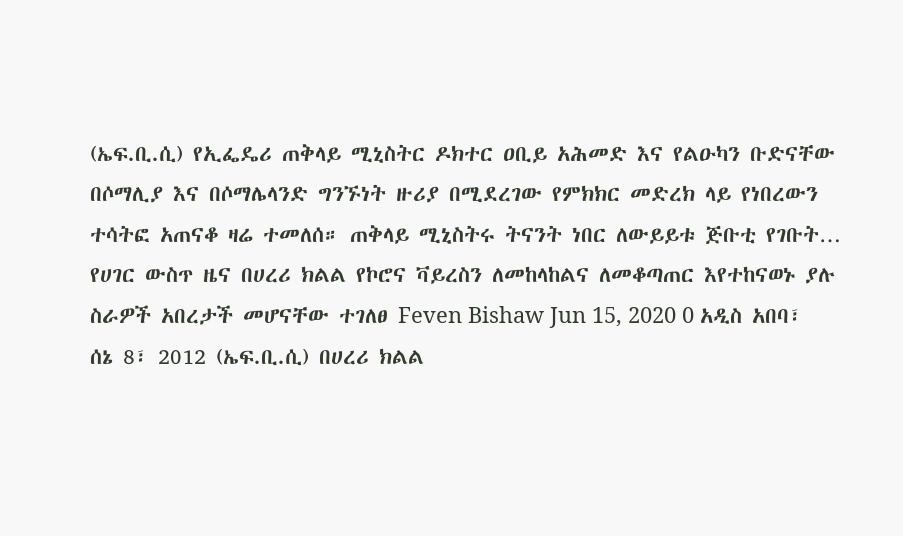(ኤፍ.ቢ.ሲ) የኢፌዴሪ ጠቅላይ ሚኒስትር ዶክተር ዐቢይ አሕመድ እና የልዑካን ቡድናቸው በሶማሊያ እና በሶማሌላንድ ግንኙነት ዙሪያ በሚደረገው የምክክር መድረክ ላይ የነበረውን ተሳትፎ አጠናቆ ዛሬ ተመለሰ። ጠቅላይ ሚኒስትሩ ትናንት ነበር ለውይይቱ ጅቡቲ የገቡት…
የሀገር ውስጥ ዜና በሀረሪ ክልል የኮሮና ቫይረስን ለመከላከልና ለመቆጣጠር እየተከናወኑ ያሉ ስራዎች አበረታች መሆናቸው ተገለፀ Feven Bishaw Jun 15, 2020 0 አዲስ አበባ፣ ሰኔ 8፣ 2012 (ኤፍ.ቢ.ሲ) በሀረሪ ክልል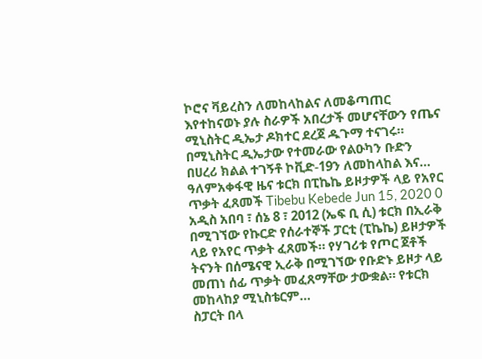ኮሮና ቫይረስን ለመከላከልና ለመቆጣጠር እየተከናወኑ ያሉ ስራዎች አበረታች መሆናቸውን የጤና ሚኒስትር ዲኤታ ዶክተር ደረጀ ዱጉማ ተናገሩ። በሚኒስትር ዲኤታው የተመራው የልዑካን ቡድን በሀረሪ ክልል ተገኝቶ ኮቪድ-19ን ለመከላከል እና…
ዓለምአቀፋዊ ዜና ቱርክ በፒኬኬ ይዞታዎች ላይ የአየር ጥቃት ፈጸመች Tibebu Kebede Jun 15, 2020 0 አዲስ አበባ ፣ ሰኔ 8 ፣ 2012 (ኤፍ ቢ ሲ) ቱርክ በኢራቅ በሚገኘው የኩርድ የሰራተኞች ፓርቲ (ፒኬኬ) ይዞታዎች ላይ የአየር ጥቃት ፈጸመች። የሃገሪቱ የጦር ጀቶች ትናንት በሰሜናዊ ኢራቅ በሚገኘው የቡድኑ ይዞታ ላይ መጠነ ሰፊ ጥቃት መፈጸማቸው ታውቋል። የቱርክ መከላከያ ሚኒስቴርም…
ስፓርት በላ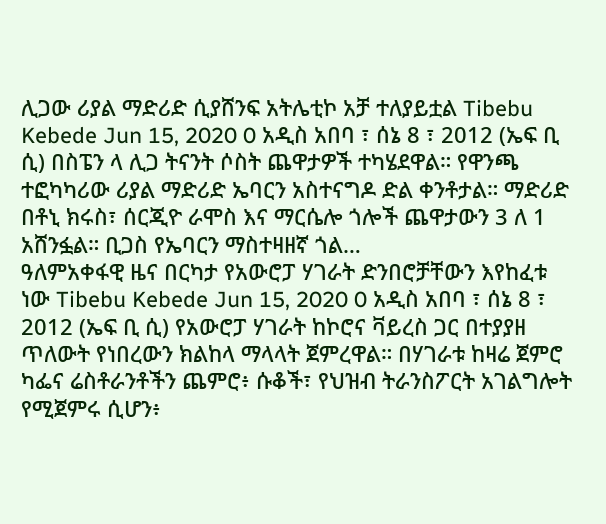ሊጋው ሪያል ማድሪድ ሲያሸንፍ አትሌቲኮ አቻ ተለያይቷል Tibebu Kebede Jun 15, 2020 0 አዲስ አበባ ፣ ሰኔ 8 ፣ 2012 (ኤፍ ቢ ሲ) በስፔን ላ ሊጋ ትናንት ሶስት ጨዋታዎች ተካሄደዋል። የዋንጫ ተፎካካሪው ሪያል ማድሪድ ኤባርን አስተናግዶ ድል ቀንቶታል። ማድሪድ በቶኒ ክሩስ፣ ሰርጂዮ ራሞስ እና ማርሴሎ ጎሎች ጨዋታውን 3 ለ 1 አሸንፏል። ቢጋስ የኤባርን ማስተዛዘኛ ጎል…
ዓለምአቀፋዊ ዜና በርካታ የአውሮፓ ሃገራት ድንበሮቻቸውን እየከፈቱ ነው Tibebu Kebede Jun 15, 2020 0 አዲስ አበባ ፣ ሰኔ 8 ፣ 2012 (ኤፍ ቢ ሲ) የአውሮፓ ሃገራት ከኮሮና ቫይረስ ጋር በተያያዘ ጥለውት የነበረውን ክልከላ ማላላት ጀምረዋል። በሃገራቱ ከዛሬ ጀምሮ ካፌና ሬስቶራንቶችን ጨምሮ፥ ሱቆች፣ የህዝብ ትራንስፖርት አገልግሎት የሚጀምሩ ሲሆን፥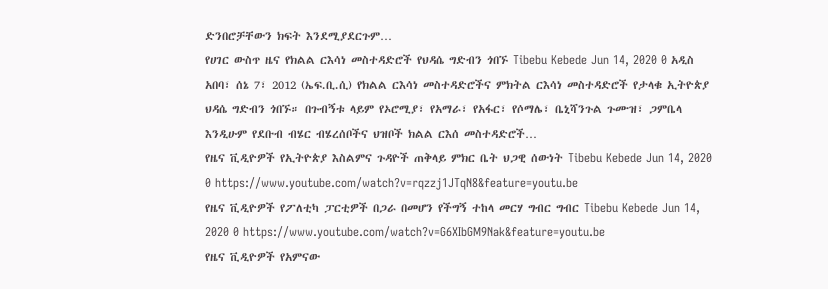ድንበሮቻቸውን ክፍት እንደሚያደርጉም…
የሀገር ውስጥ ዜና የክልል ርእሳነ መስተዳድሮች የህዳሴ ግድብን ጎበኙ Tibebu Kebede Jun 14, 2020 0 አዲስ አበባ፣ ሰኔ 7፣ 2012 (ኤፍ.ቢ.ሲ) የክልል ርእሳነ መስተዳድሮችና ምክትል ርእሳነ መስተዳድሮች የታላቁ ኢትዮጵያ ህዳሴ ግድብን ጎበኙ። በጉብኝቱ ላይም የኦሮሚያ፣ የአማራ፣ የአፋር፣ የሶማሌ፣ ቤኒሻንጉል ጉሙዝ፣ ጋምቤላ እንዲሁም የደቡብ ብሄር ብሄረሰቦችና ህዝቦች ክልል ርእሰ መስተዳድሮች…
የዜና ቪዲዮዎች የኢትዮጵያ እስልምና ጉዳዮች ጠቅላይ ምክር ቤት ህጋዊ ሰውነት Tibebu Kebede Jun 14, 2020 0 https://www.youtube.com/watch?v=rqzzj1JTqN8&feature=youtu.be
የዜና ቪዲዮዎች የፖለቲካ ፓርቲዎች በጋራ በመሆን የችግኝ ተከላ መርሃ ግብር ግብር Tibebu Kebede Jun 14, 2020 0 https://www.youtube.com/watch?v=G6XIbGM9Nak&feature=youtu.be
የዜና ቪዲዮዎች የአምናው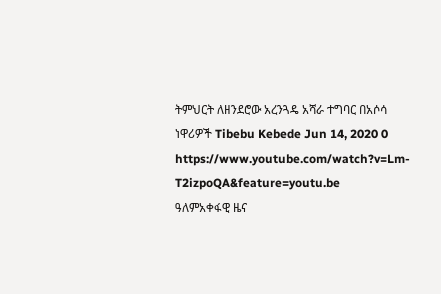ትምህርት ለዘንደሮው አረንጓዴ አሻራ ተግባር በአሶሳ ነዋሪዎች Tibebu Kebede Jun 14, 2020 0 https://www.youtube.com/watch?v=Lm-T2izpoQA&feature=youtu.be
ዓለምአቀፋዊ ዜና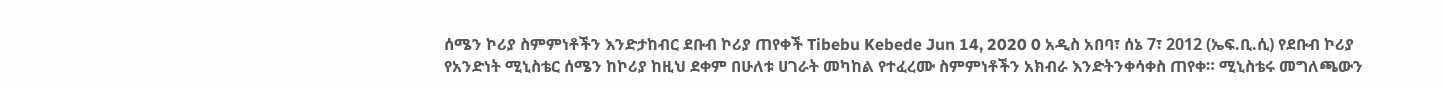ሰሜን ኮሪያ ስምምነቶችን እንድታከብር ደቡብ ኮሪያ ጠየቀች Tibebu Kebede Jun 14, 2020 0 አዲስ አበባ፣ ሰኔ 7፣ 2012 (ኤፍ.ቢ.ሲ) የደቡብ ኮሪያ የአንድነት ሚኒስቴር ሰሜን ከኮሪያ ከዚህ ደቀም በሁለቱ ሀገራት መካከል የተፈረሙ ስምምነቶችን አክብራ እንድትንቀሳቀስ ጠየቀ። ሚኒስቴሩ መግለጫውን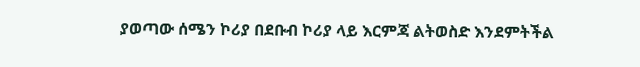ያወጣው ሰሜን ኮሪያ በደቡብ ኮሪያ ላይ እርምጃ ልትወስድ እንደምትችል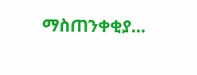ማስጠንቀቂያ…